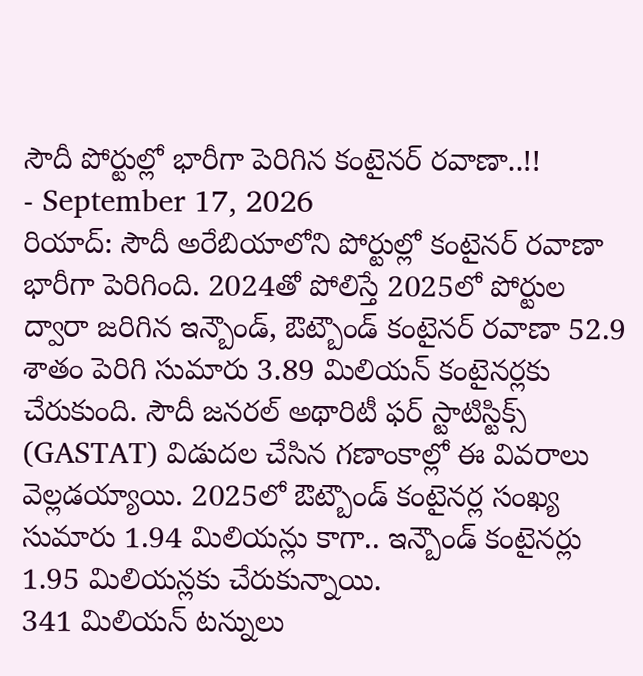సౌదీ పోర్టుల్లో భారీగా పెరిగిన కంటైనర్ రవాణా..!!
- September 17, 2026
రియాద్: సౌదీ అరేబియాలోని పోర్టుల్లో కంటైనర్ రవాణా భారీగా పెరిగింది. 2024తో పోలిస్తే 2025లో పోర్టుల ద్వారా జరిగిన ఇన్బౌండ్, ఔట్బౌండ్ కంటైనర్ రవాణా 52.9 శాతం పెరిగి సుమారు 3.89 మిలియన్ కంటైనర్లకు చేరుకుంది. సౌదీ జనరల్ అథారిటీ ఫర్ స్టాటిస్టిక్స్ (GASTAT) విడుదల చేసిన గణాంకాల్లో ఈ వివరాలు వెల్లడయ్యాయి. 2025లో ఔట్బౌండ్ కంటైనర్ల సంఖ్య సుమారు 1.94 మిలియన్లు కాగా.. ఇన్బౌండ్ కంటైనర్లు 1.95 మిలియన్లకు చేరుకున్నాయి.
341 మిలియన్ టన్నులు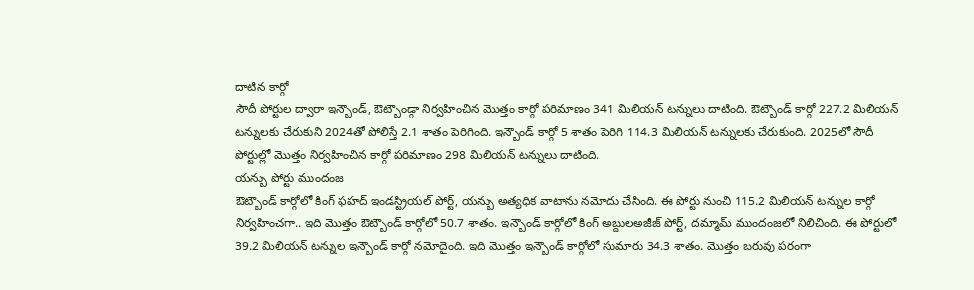దాటిన కార్గో
సౌదీ పోర్టుల ద్వారా ఇన్బౌండ్, ఔట్బౌండ్గా నిర్వహించిన మొత్తం కార్గో పరిమాణం 341 మిలియన్ టన్నులు దాటింది. ఔట్బౌండ్ కార్గో 227.2 మిలియన్ టన్నులకు చేరుకుని 2024తో పోలిస్తే 2.1 శాతం పెరిగింది. ఇన్బౌండ్ కార్గో 5 శాతం పెరిగి 114.3 మిలియన్ టన్నులకు చేరుకుంది. 2025లో సౌదీ పోర్టుల్లో మొత్తం నిర్వహించిన కార్గో పరిమాణం 298 మిలియన్ టన్నులు దాటింది.
యన్బు పోర్టు ముందంజ
ఔట్బౌండ్ కార్గోలో కింగ్ ఫహద్ ఇండస్ట్రియల్ పోర్ట్, యన్బు అత్యధిక వాటాను నమోదు చేసింది. ఈ పోర్టు నుంచి 115.2 మిలియన్ టన్నుల కార్గో నిర్వహించగా.. ఇది మొత్తం ఔట్బౌండ్ కార్గోలో 50.7 శాతం. ఇన్బౌండ్ కార్గోలో కింగ్ అబ్దులఅజీజ్ పోర్ట్, దమ్మామ్ ముందంజలో నిలిచింది. ఈ పోర్టులో 39.2 మిలియన్ టన్నుల ఇన్బౌండ్ కార్గో నమోదైంది. ఇది మొత్తం ఇన్బౌండ్ కార్గోలో సుమారు 34.3 శాతం. మొత్తం బరువు పరంగా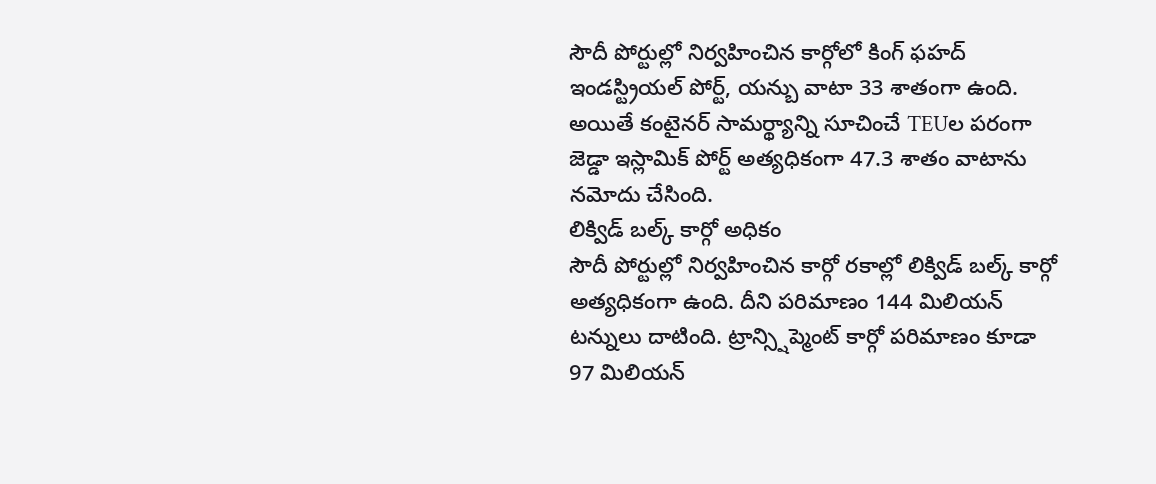సౌదీ పోర్టుల్లో నిర్వహించిన కార్గోలో కింగ్ ఫహద్ ఇండస్ట్రియల్ పోర్ట్, యన్బు వాటా 33 శాతంగా ఉంది. అయితే కంటైనర్ సామర్థ్యాన్ని సూచించే TEUల పరంగా జెడ్డా ఇస్లామిక్ పోర్ట్ అత్యధికంగా 47.3 శాతం వాటాను నమోదు చేసింది.
లిక్విడ్ బల్క్ కార్గో అధికం
సౌదీ పోర్టుల్లో నిర్వహించిన కార్గో రకాల్లో లిక్విడ్ బల్క్ కార్గో అత్యధికంగా ఉంది. దీని పరిమాణం 144 మిలియన్ టన్నులు దాటింది. ట్రాన్స్షిప్మెంట్ కార్గో పరిమాణం కూడా 97 మిలియన్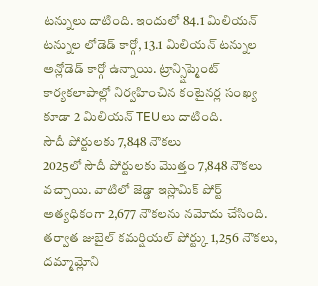టన్నులు దాటింది. ఇందులో 84.1 మిలియన్ టన్నుల లోడెడ్ కార్గో, 13.1 మిలియన్ టన్నుల అన్లోడెడ్ కార్గో ఉన్నాయి. ట్రాన్స్షిప్మెంట్ కార్యకలాపాల్లో నిర్వహించిన కంటైనర్ల సంఖ్య కూడా 2 మిలియన్ TEUలు దాటింది.
సౌదీ పోర్టులకు 7,848 నౌకలు
2025లో సౌదీ పోర్టులకు మొత్తం 7,848 నౌకలు వచ్చాయి. వాటిలో జెడ్డా ఇస్లామిక్ పోర్ట్ అత్యధికంగా 2,677 నౌకలను నమోదు చేసింది. తర్వాత జుబైల్ కమర్షియల్ పోర్ట్కు 1,256 నౌకలు, దమ్మామ్లోని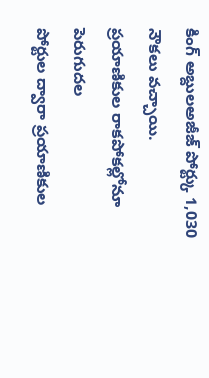కింగ్ అబ్దులఅజీజ్ పోర్ట్కు 1,030 నౌకలు వచ్చాయి.
ప్రయాణికుల రాకపోకల్లోనూ పెరుగుదల
పోర్టుల ద్వారా ప్రయాణికుల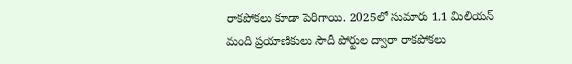రాకపోకలు కూడా పెరిగాయి. 2025లో సుమారు 1.1 మిలియన్ మంది ప్రయాణికులు సౌదీ పోర్టుల ద్వారా రాకపోకలు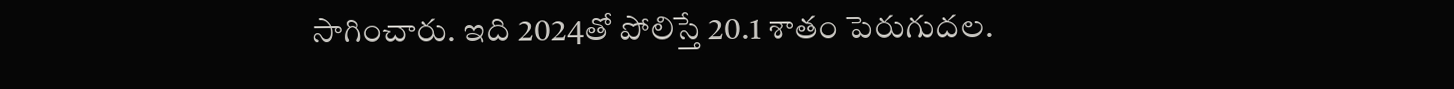సాగించారు. ఇది 2024తో పోలిస్తే 20.1 శాతం పెరుగుదల.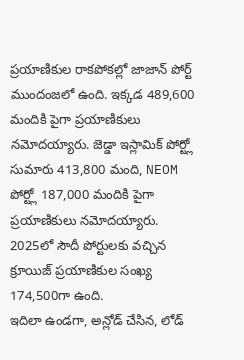ప్రయాణికుల రాకపోకల్లో జాజాన్ పోర్ట్ ముందంజలో ఉంది. ఇక్కడ 489,600 మందికి పైగా ప్రయాణికులు నమోదయ్యారు. జెడ్డా ఇస్లామిక్ పోర్ట్లో సుమారు 413,800 మంది, NEOM పోర్ట్లో 187,000 మందికి పైగా ప్రయాణికులు నమోదయ్యారు.
2025లో సౌదీ పోర్టులకు వచ్చిన క్రూయిజ్ ప్రయాణికుల సంఖ్య 174,500గా ఉంది.
ఇదిలా ఉండగా, అన్లోడ్ చేసిన, లోడ్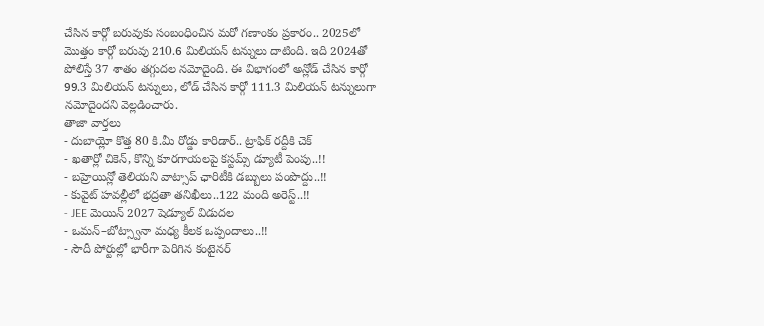చేసిన కార్గో బరువుకు సంబంధించిన మరో గణాంకం ప్రకారం.. 2025లో మొత్తం కార్గో బరువు 210.6 మిలియన్ టన్నులు దాటింది. ఇది 2024తో పోలిస్తే 37 శాతం తగ్గుదల నమోదైంది. ఈ విభాగంలో అన్లోడ్ చేసిన కార్గో 99.3 మిలియన్ టన్నులు, లోడ్ చేసిన కార్గో 111.3 మిలియన్ టన్నులుగా నమోదైందని వెల్లడించారు.
తాజా వార్తలు
- దుబాయ్లో కొత్త 80 కి.మీ రోడ్డు కారిడార్.. ట్రాఫిక్ రద్దీకి చెక్
- ఖతార్లో చికెన్, కొన్ని కూరగాయలపై కస్టమ్స్ డ్యూటీ పెంపు..!!
- బహ్రెయిన్లో తెలియని వాట్సాప్ ఛారిటీకి డబ్బులు పంపొద్దు..!!
- కువైట్ హవల్లీలో భద్రతా తనిఖీలు..122 మంది అరెస్ట్..!!
- JEE మెయిన్ 2027 షెడ్యూల్ విడుదల
- ఒమన్–బోట్స్వానా మధ్య కీలక ఒప్పందాలు..!!
- సౌదీ పోర్టుల్లో భారీగా పెరిగిన కంటైనర్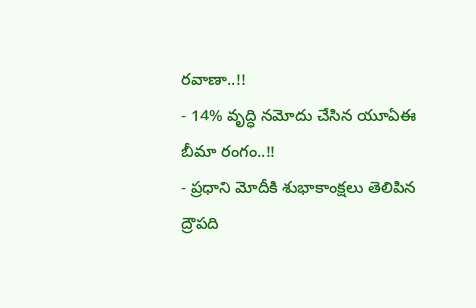రవాణా..!!
- 14% వృద్ధి నమోదు చేసిన యూఏఈ బీమా రంగం..!!
- ప్రధాని మోదీకి శుభాకాంక్షలు తెలిపిన ద్రౌపది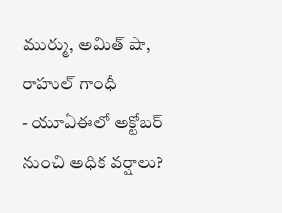ముర్ము, అమిత్ షా, రాహుల్ గాంధీ
- యూఏఈలో అక్టోబర్ నుంచి అధిక వర్షాలు?